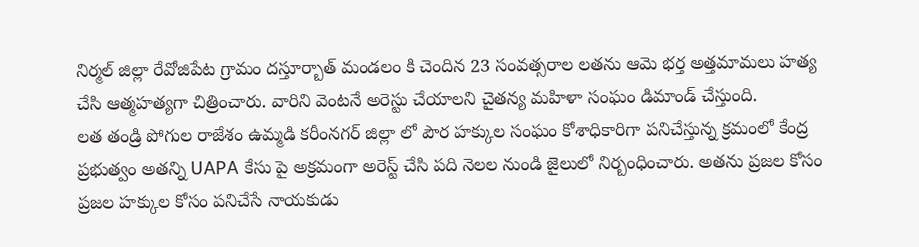నిర్మల్ జిల్లా రేవోజిపేట గ్రామం దస్తూర్బాత్ మండలం కి చెందిన 23 సంవత్సరాల లతను ఆమె భర్త అత్తమామలు హత్య చేసి ఆత్మహత్యగా చిత్రించారు. వారిని వెంటనే అరెస్టు చేయాలని చైతన్య మహిళా సంఘం డిమాండ్ చేస్తుంది.
లత తండ్రి పోగుల రాజేశం ఉమ్మడి కరీంనగర్ జిల్లా లో పౌర హక్కుల సంఘం కోశాధికారిగా పనిచేస్తున్న క్రమంలో కేంద్ర ప్రభుత్వం అతన్ని UAPA కేసు పై అక్రమంగా అరెస్ట్ చేసి పది నెలల నుండి జైలులో నిర్బంధించారు. అతను ప్రజల కోసం ప్రజల హక్కుల కోసం పనిచేసే నాయకుడు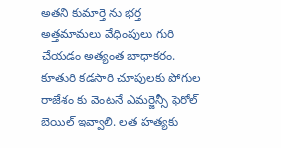అతని కుమార్తె ను భర్త అత్తమామలు వేధింపులు గురి చేయడం అత్యంత బాధాకరం. కూతురి కడసారి చూపులకు పోగుల రాజేశం కు వెంటనే ఎమర్జెన్సీ ఫెరోల్ బెయిల్ ఇవ్వాలి. లత హత్యకు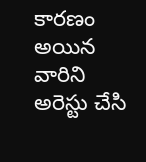కారణం అయిన వారిని అరెస్టు చేసి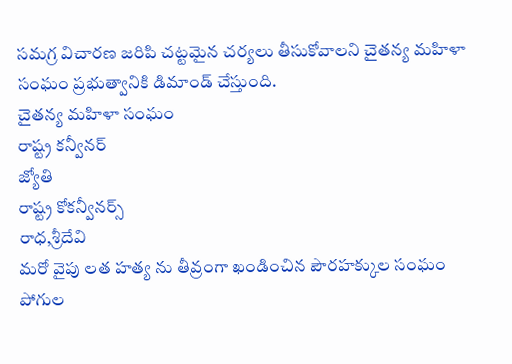సమగ్ర విచారణ జరిపి చట్టమైన చర్యలు తీసుకోవాలని చైతన్య మహిళా సంఘం ప్రభుత్వానికి డిమాండ్ చేస్తుంది.
చైతన్య మహిళా సంఘం
రాష్ట్ర కన్వీనర్
జ్యోతి
రాష్ట్ర కోకన్వీనర్స్
రాధ,శ్రీదేవి
మరో వైపు లత హత్య ను తీవ్రంగా ఖండించిన పౌరహక్కుల సంఘం పోగుల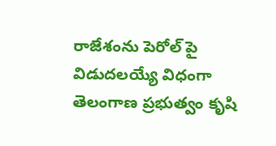రాజేశంను పెరోల్ పై విడుదలయ్యే విధంగా తెలంగాణ ప్రభుత్వం కృషి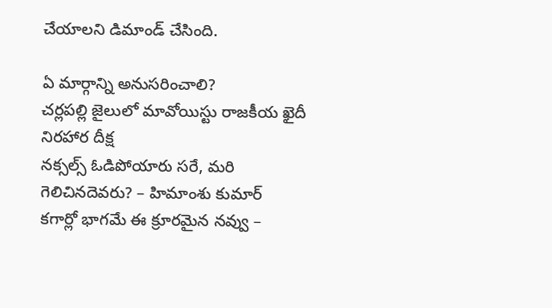చేయాలని డిమాండ్ చేసింది.

ఏ మార్గాన్ని అనుసరించాలి?
చర్లపల్లి జైలులో మావోయిస్టు రాజకీయ ఖైదీ నిరహార దీక్ష
నక్సల్స్ ఓడిపోయారు సరే, మరి గెలిచినదెవరు? – హిమాంశు కుమార్
కగార్లో భాగమే ఈ క్రూరమైన నవ్వు –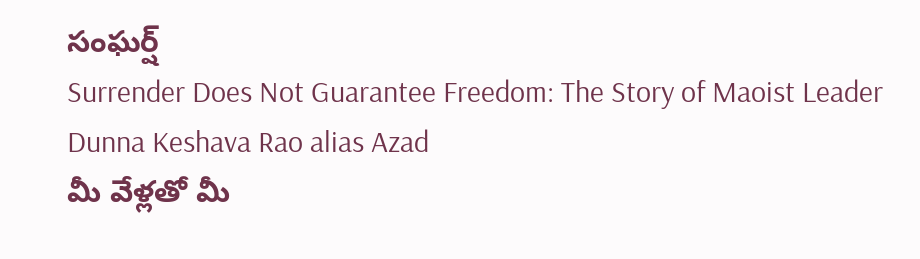సంఘర్ష్
Surrender Does Not Guarantee Freedom: The Story of Maoist Leader Dunna Keshava Rao alias Azad
మీ వేళ్లతో మీ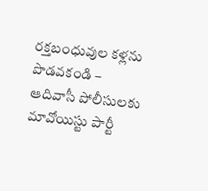రక్తబంధువుల కళ్లను పొడవకండి – ఆదివాసీ పోలీసులకు మావోయిస్టు పార్టీ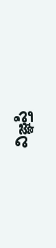విజ్ఞప్తి